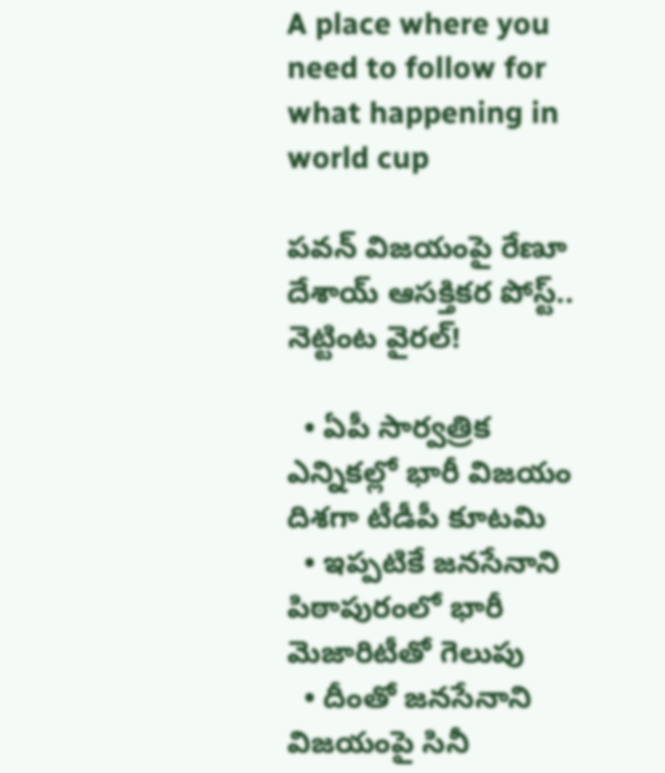A place where you need to follow for what happening in world cup

ప‌వ‌న్ విజ‌యంపై రేణూ దేశాయ్ ఆస‌క్తిక‌ర‌ పోస్ట్‌.. నెట్టింట వైర‌ల్‌!

  • ఏపీ సార్వ‌త్రిక‌ ఎన్నికల్లో భారీ విజ‌యం దిశ‌గా టీడీపీ కూట‌మి
  • ఇప్పటికే జనసేనాని పిఠాపురంలో భారీ మెజారిటీతో గెలుపు
  • దీంతో జనసేనాని విజ‌యంపై సినీ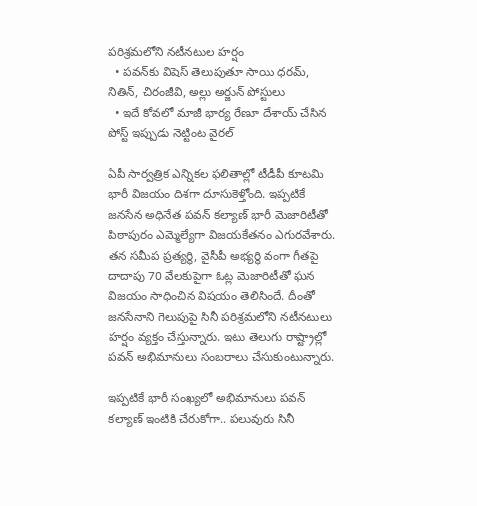పరిశ్రమలోని నటీనటుల‌ హ‌ర్షం
  • పవన్‌కు విషెస్‌ తెలుపుతూ సాయి ధరమ్, నితిన్, చిరంజీవి, అల్లు అర్జున్ పోస్టులు
  • ఇదే కోవ‌లో మాజీ భార్య రేణూ దేశాయ్ చేసిన పోస్ట్ ఇప్పుడు నెట్టింట వైరల్

ఏపీ సార్వ‌త్రిక‌ ఎన్నికల ఫలితాల్లో టీడీపీ కూటమి భారీ విజయం దిశగా దూసుకెళ్తోంది. ఇప్పటికే జనసేన అధినేత పవన్ కల్యాణ్ భారీ మెజారిటీతో పిఠాపురం ఎమ్మెల్యేగా విజయకేతనం ఎగురవేశారు. త‌న స‌మీప ప్ర‌త్య‌ర్థి, వైసీపీ అభ్య‌ర్థి వంగా గీతపై దాదాపు 70 వేలకుపైగా ఓట్ల మెజారిటీతో ఘన విజయం సాధించిన విష‌యం తెలిసిందే. దీంతో జనసేనాని గెలుపుపై సినీ పరిశ్రమలోని నటీనటులు హ‌ర్షం వ్యక్తం చేస్తున్నారు. ఇటు తెలుగు రాష్ట్రాల్లో పవన్ అభిమానులు సంబరాలు చేసుకుంటున్నారు.

ఇప్పటికే భారీ సంఖ్యలో అభిమానులు పవన్ క‌ల్యాణ్‌ ఇంటికి చేరుకోగా.. పలువురు సినీ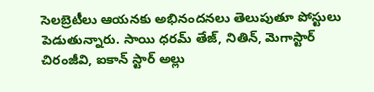సెలబ్రెటీలు ఆయ‌న‌కు అభినంద‌న‌లు తెలుపుతూ పోస్టులు పెడుతున్నారు. సాయి ధరమ్ తేజ్, నితిన్, మెగాస్టార్ చిరంజీవి, ఐకాన్‌ స్టార్ అల్లు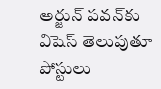అర్జున్ పవన్‌కు విషెస్‌ తెలుపుతూ పోస్టులు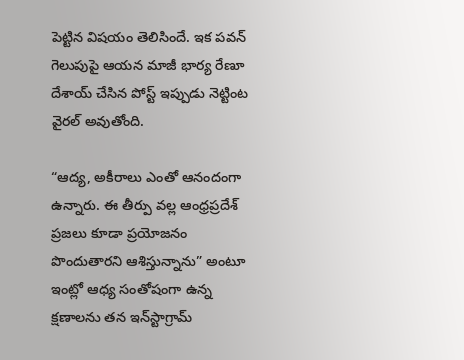పెట్టిన విష‌యం తెలిసిందే. ఇక పవన్ గెలుపుపై ఆయన మాజీ భార్య రేణూ దేశాయ్ చేసిన పోస్ట్ ఇప్పుడు నెట్టింట వైరల్ అవుతోంది.

“ఆద్య, అకీరాలు ఎంతో ఆనందంగా ఉన్నారు. ఈ తీర్పు వల్ల ఆంధ్రప్రదేశ్ ప్రజలు కూడా ప్రయోజనం పొందుతారని ఆశిస్తున్నాను” అంటూ ఇంట్లో ఆధ్య సంతోషంగా ఉన్న క్షణాలను తన ఇన్‌స్టాగ్రామ్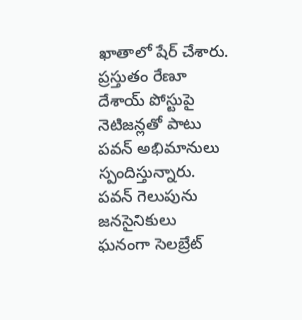ఖాతాలో షేర్ చేశారు. ప్రస్తుతం రేణూ దేశాయ్ పోస్టుపై నెటిజన్లతో పాటు పవన్ అభిమానులు స్పందిస్తున్నారు. పవన్ గెలుపును జనసైనికులు ఘనంగా సెలబ్రేట్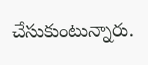చేసుకుంటున్నారు.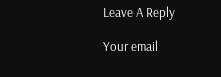Leave A Reply

Your email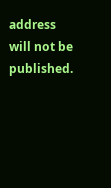address will not be published.